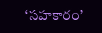‘సహకారం’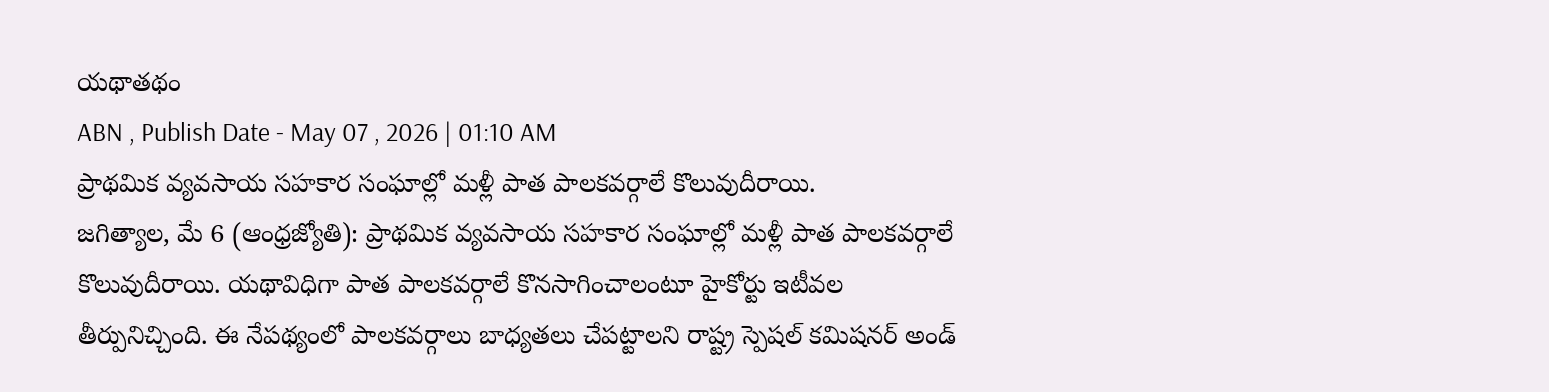యథాతథం
ABN , Publish Date - May 07 , 2026 | 01:10 AM
ప్రాథమిక వ్యవసాయ సహకార సంఘాల్లో మళ్లీ పాత పాలకవర్గాలే కొలువుదీరాయి.
జగిత్యాల, మే 6 (ఆంధ్రజ్యోతి): ప్రాథమిక వ్యవసాయ సహకార సంఘాల్లో మళ్లీ పాత పాలకవర్గాలే కొలువుదీరాయి. యథావిధిగా పాత పాలకవర్గాలే కొనసాగించాలంటూ హైకోర్టు ఇటీవల తీర్పునిచ్చింది. ఈ నేపథ్యంలో పాలకవర్గాలు బాధ్యతలు చేపట్టాలని రాష్ట్ర స్పెషల్ కమిషనర్ అండ్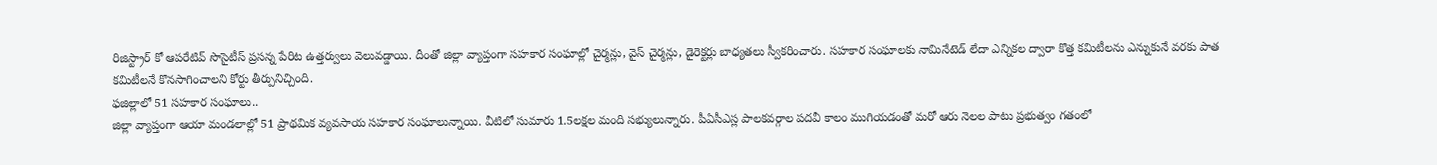రిజిస్ట్రార్ కో ఆపరేటివ్ సొసైటీస్ ప్రసన్న పేరిట ఉత్తర్వులు వెలువడ్డాయి. దీంతో జిల్లా వ్యాప్తంగా సహకార సంఘాల్లో చైర్మన్లు, వైస్ చైర్మన్లు, డైరెక్టర్లు బాధ్యతలు స్వీకరించారు. సహకార సంఘాలకు నామినేటెడ్ లేదా ఎన్నికల ద్వారా కొత్త కమిటీలను ఎన్నుకునే వరకు పాత కమిటీలనే కొనసాగించాలని కోర్టు తీర్పునిచ్చింది.
ఫజిల్లాలో 51 సహకార సంఘాలు..
జిల్లా వ్యాప్తంగా ఆయా మండలాల్లో 51 ప్రాథమిక వ్యవసాయ సహకార సంఘాలున్నాయి. వీటిలో సుమారు 1.5లక్షల మంది సభ్యులున్నారు. పీఏసీఎస్ల పాలకవర్గాల పదవీ కాలం ముగియడంతో మరో ఆరు నెలల పాటు ప్రభుత్వం గతంలో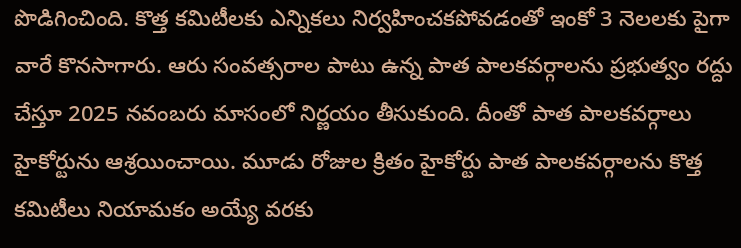పొడిగించింది. కొత్త కమిటీలకు ఎన్నికలు నిర్వహించకపోవడంతో ఇంకో 3 నెలలకు పైగా వారే కొనసాగారు. ఆరు సంవత్సరాల పాటు ఉన్న పాత పాలకవర్గాలను ప్రభుత్వం రద్దు చేస్తూ 2025 నవంబరు మాసంలో నిర్ణయం తీసుకుంది. దీంతో పాత పాలకవర్గాలు హైకోర్టును ఆశ్రయించాయి. మూడు రోజుల క్రితం హైకోర్టు పాత పాలకవర్గాలను కొత్త కమిటీలు నియామకం అయ్యే వరకు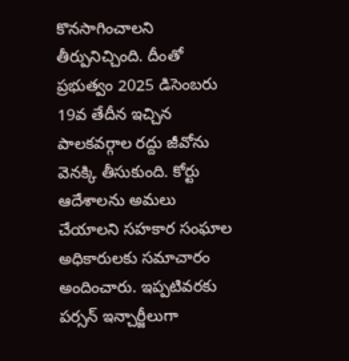కొనసాగించాలని తీర్పునిచ్చింది. దీంతో ప్రభుత్వం 2025 డిసెంబరు 19వ తేదీన ఇచ్చిన పాలకవర్గాల రద్దు జీవోను వెనక్కి తీసుకుంది. కోర్టు ఆదేశాలను అమలు చేయాలని సహకార సంఘాల అధికారులకు సమాచారం అందించారు. ఇప్పటివరకు పర్సన్ ఇన్చార్జీలుగా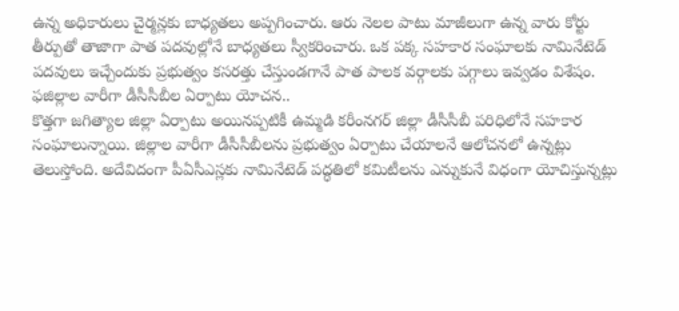ఉన్న అధికారులు చైర్మన్లకు బాధ్యతలు అప్పగించారు. ఆరు నెలల పాటు మాజీలుగా ఉన్న వారు కోర్టు తీర్పుతో తాజాగా పాత పదవుల్లోనే బాధ్యతలు స్వీకరించారు. ఒక పక్క సహకార సంఘాలకు నామినేటెడ్ పదవులు ఇచ్చేందుకు ప్రభుత్వం కసరత్తు చేస్తుండగానే పాత పాలక వర్గాలకు పగ్గాలు ఇవ్వడం విశేషం.
ఫజిల్లాల వారీగా డీసీసీబీల ఏర్పాటు యోచన..
కొత్తగా జగిత్యాల జిల్లా ఏర్పాటు అయినప్పటికీ ఉమ్మడి కరీంనగర్ జిల్లా డీసీసీబీ పరిధిలోనే సహకార సంఘాలున్నాయి. జిల్లాల వారీగా డీసీసీబీలను ప్రభుత్వం ఏర్పాటు చేయాలనే ఆలోచనలో ఉన్నట్లు తెలుస్తోంది. అదేవిదంగా పీఏసీఎస్లకు నామినేటెడ్ పద్ధతిలో కమిటీలను ఎన్నుకునే విధంగా యోచిస్తున్నట్లు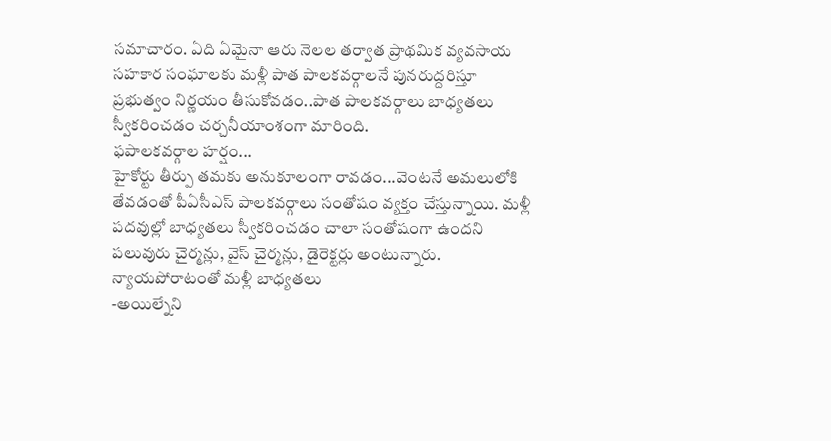సమాచారం. ఏది ఏమైనా ఆరు నెలల తర్వాత ప్రాథమిక వ్యవసాయ సహకార సంఘాలకు మళ్లీ పాత పాలకవర్గాలనే పునరుద్దరిస్తూ ప్రభుత్వం నిర్ణయం తీసుకోవడం..పాత పాలకవర్గాలు బాధ్యతలు స్వీకరించడం చర్చనీయాంశంగా మారింది.
ఫపాలకవర్గాల హర్షం...
హైకోర్టు తీర్పు తమకు అనుకూలంగా రావడం...వెంటనే అమలులోకి తేవడంతో పీఏసీఎస్ పాలకవర్గాలు సంతోషం వ్యక్తం చేస్తున్నాయి. మళ్లీ పదవుల్లో బాధ్యతలు స్వీకరించడం చాలా సంతోషంగా ఉందని పలువురు చైర్మన్లు, వైస్ చైర్మన్లు, డైరెక్టర్లు అంటున్నారు.
న్యాయపోరాటంతో మళ్లీ బాధ్యతలు
-అయిల్నేని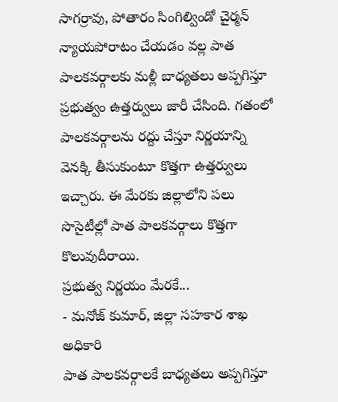సాగర్రావు, పోతారం సింగిల్విండో చైర్మన్
న్యాయపోరాటం చేయడం వల్ల పాత పాలకవర్గాలకు మళ్లీ బాధ్యతలు అప్పగిస్తూ ప్రభుత్వం ఉత్తర్వులు జారీ చేసింది. గతంలో పాలకవర్గాలను రద్దు చేస్తూ నిర్ణయాన్ని వెనక్కి తీసుకుంటూ కొత్తగా ఉత్తర్వులు ఇచ్చారు. ఈ మేరకు జిల్లాలోని పలు సొసైటీల్లో పాత పాలకవర్గాలు కొత్తగా కొలువుదీరాయి.
ప్రభుత్వ నిర్ణయం మేరకే...
- మనోజ్ కుమార్, జిల్లా సహకార శాఖ అధికారి
పాత పాలకవర్గాలకే బాధ్యతలు అప్పగిస్తూ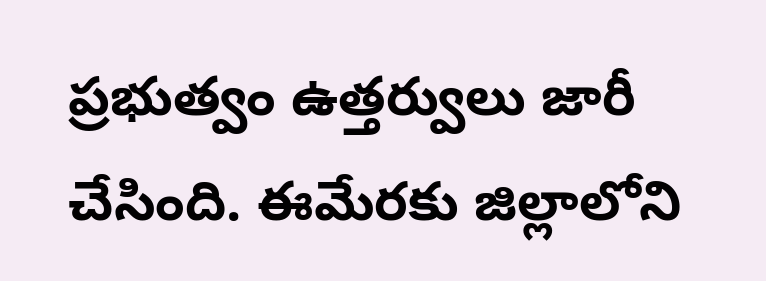ప్రభుత్వం ఉత్తర్వులు జారీ చేసింది. ఈమేరకు జిల్లాలోని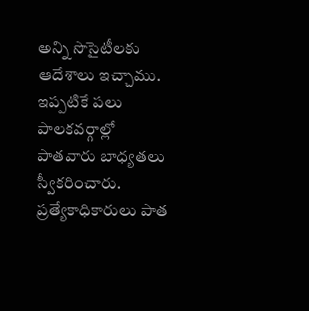అన్ని సొసైటీలకు ఆదేశాలు ఇచ్చాము. ఇప్పటికే పలు పాలకవర్గాల్లో పాతవారు బాధ్యతలు స్వీకరించారు. ప్రత్యేకాధికారులు పాత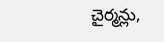చైర్మన్లు,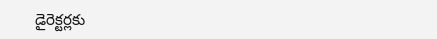డైరెక్టర్లకు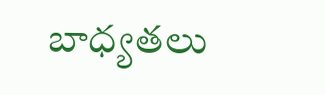బాధ్యతలు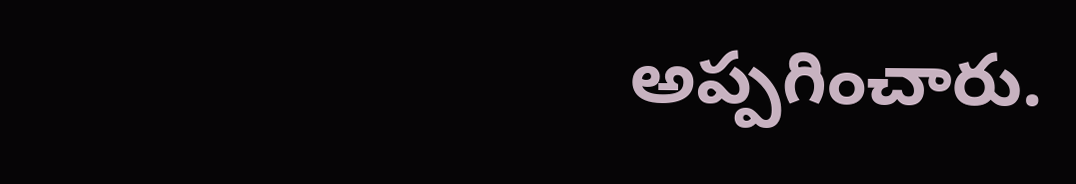అప్పగించారు.